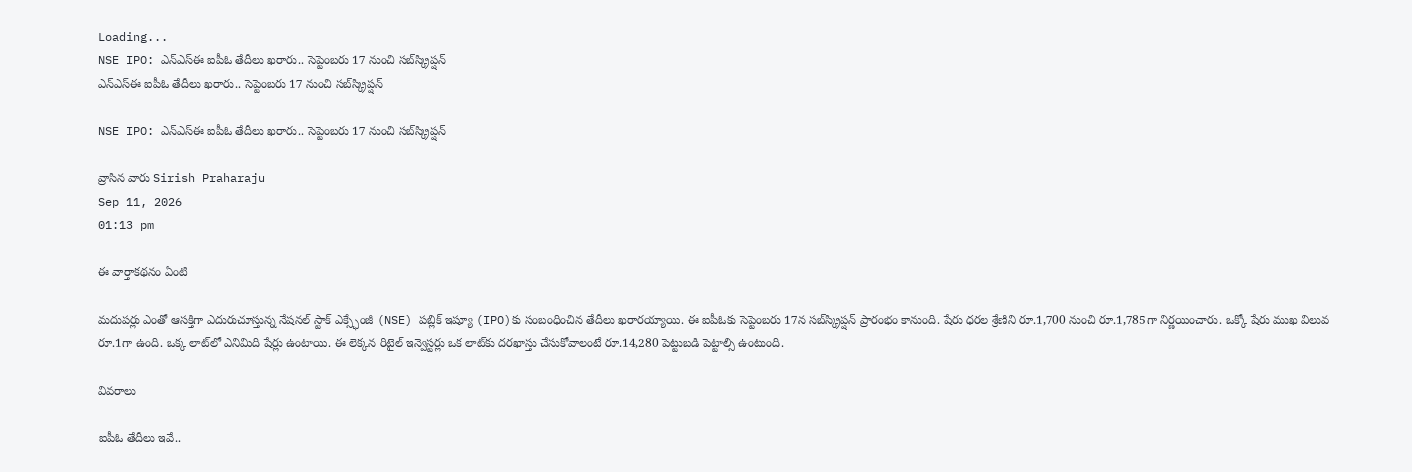Loading...
NSE IPO: ఎన్‌ఎస్‌ఈ ఐపీఓ తేదీలు ఖరారు.. సెప్టెంబరు 17 నుంచి సబ్‌స్క్రిప్షన్
ఎన్‌ఎస్‌ఈ ఐపీఓ తేదీలు ఖరారు.. సెప్టెంబరు 17 నుంచి సబ్‌స్క్రిప్షన్

NSE IPO: ఎన్‌ఎస్‌ఈ ఐపీఓ తేదీలు ఖరారు.. సెప్టెంబరు 17 నుంచి సబ్‌స్క్రిప్షన్

వ్రాసిన వారు Sirish Praharaju
Sep 11, 2026
01:13 pm

ఈ వార్తాకథనం ఏంటి

మదుపర్లు ఎంతో ఆసక్తిగా ఎదురుచూస్తున్న నేషనల్‌ స్టాక్‌ ఎక్స్ఛేంజీ (NSE) పబ్లిక్‌ ఇష్యూ (IPO)కు సంబంధించిన తేదీలు ఖరారయ్యాయి. ఈ ఐపీఓకు సెప్టెంబరు 17న సబ్‌స్క్రిప్షన్‌ ప్రారంభం కానుంది. షేరు ధరల శ్రేణిని రూ.1,700 నుంచి రూ.1,785గా నిర్ణయించారు. ఒక్కో షేరు ముఖ విలువ రూ.1గా ఉంది. ఒక్క లాట్‌లో ఎనిమిది షేర్లు ఉంటాయి. ఈ లెక్కన రిటైల్‌ ఇన్వెస్టర్లు ఒక లాట్‌కు దరఖాస్తు చేసుకోవాలంటే రూ.14,280 పెట్టుబడి పెట్టాల్సి ఉంటుంది.

వివరాలు

ఐపీఓ తేదీలు ఇవే..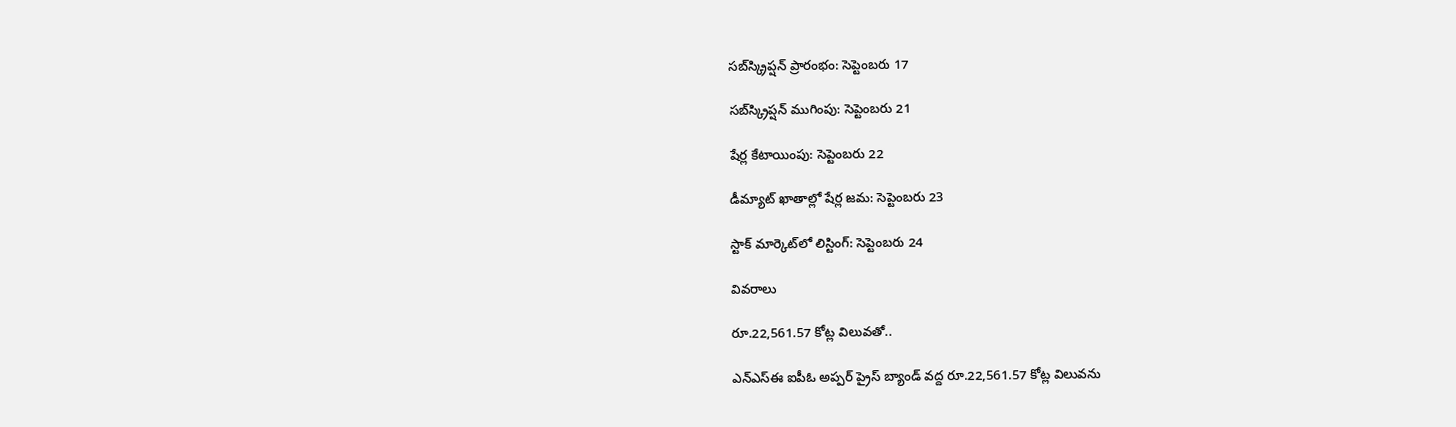సబ్‌స్క్రిప్షన్‌ ప్రారంభం: సెప్టెంబరు 17

సబ్‌స్క్రిప్షన్‌ ముగింపు: సెప్టెంబరు 21

షేర్ల కేటాయింపు: సెప్టెంబరు 22

డీమ్యాట్‌ ఖాతాల్లో షేర్ల జమ: సెప్టెంబరు 23

స్టాక్‌ మార్కెట్‌లో లిస్టింగ్‌: సెప్టెంబరు 24

వివరాలు

రూ.22,561.57 కోట్ల విలువతో..

ఎన్‌ఎస్‌ఈ ఐపీఓ అప్పర్‌ ప్రైస్‌ బ్యాండ్‌ వద్ద రూ.22,561.57 కోట్ల విలువను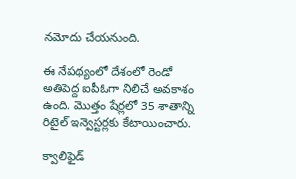నమోదు చేయనుంది.

ఈ నేపథ్యంలో దేశంలో రెండో అతిపెద్ద ఐపీఓగా నిలిచే అవకాశం ఉంది. మొత్తం షేర్లలో 35 శాతాన్ని రిటైల్‌ ఇన్వెస్టర్లకు కేటాయించారు.

క్వాలిఫైడ్‌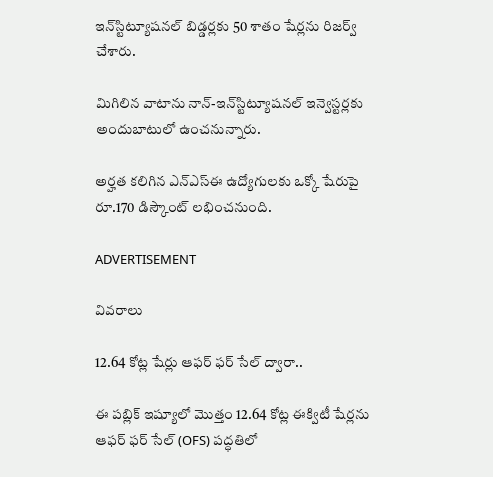ఇన్‌స్టిట్యూషనల్‌ బిడ్డర్లకు 50 శాతం షేర్లను రిజర్వ్‌ చేశారు.

మిగిలిన వాటాను నాన్‌-ఇన్‌స్టిట్యూషనల్‌ ఇన్వెస్టర్లకు అందుబాటులో ఉంచనున్నారు.

అర్హత కలిగిన ఎన్‌ఎస్‌ఈ ఉద్యోగులకు ఒక్కో షేరుపై రూ.170 డిస్కౌంట్‌ లభించనుంది.

ADVERTISEMENT

వివరాలు

12.64 కోట్ల షేర్లు ఆఫర్‌ ఫర్‌ సేల్‌ ద్వారా..

ఈ పబ్లిక్‌ ఇష్యూలో మొత్తం 12.64 కోట్ల ఈక్విటీ షేర్లను ఆఫర్‌ ఫర్‌ సేల్‌ (OFS) పద్ధతిలో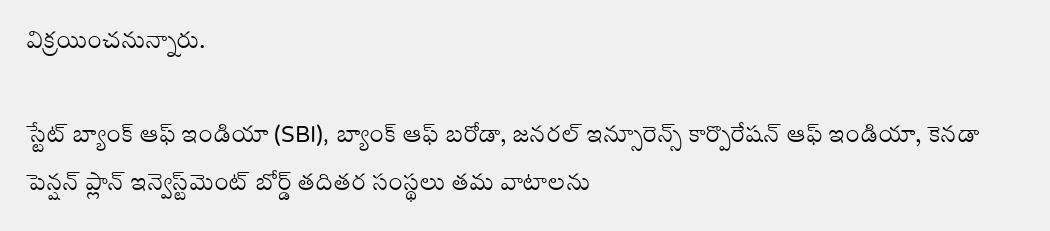విక్రయించనున్నారు.

స్టేట్‌ బ్యాంక్‌ ఆఫ్‌ ఇండియా (SBI), బ్యాంక్‌ ఆఫ్‌ బరోడా, జనరల్‌ ఇన్సూరెన్స్‌ కార్పొరేషన్‌ ఆఫ్‌ ఇండియా, కెనడా పెన్షన్‌ ప్లాన్‌ ఇన్వెస్ట్‌మెంట్‌ బోర్డ్‌ తదితర సంస్థలు తమ వాటాలను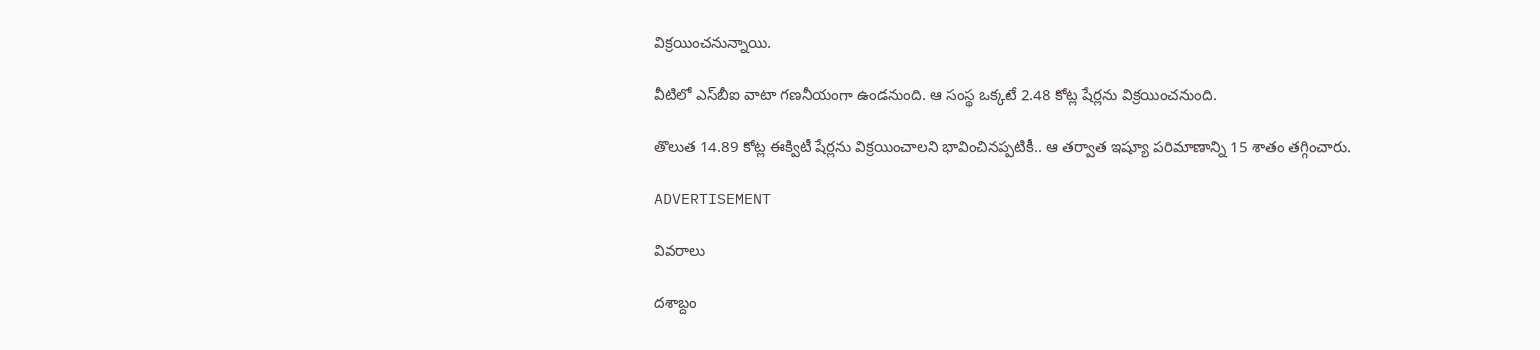విక్రయించనున్నాయి.

వీటిలో ఎస్‌బీఐ వాటా గణనీయంగా ఉండనుంది. ఆ సంస్థ ఒక్కటే 2.48 కోట్ల షేర్లను విక్రయించనుంది.

తొలుత 14.89 కోట్ల ఈక్విటీ షేర్లను విక్రయించాలని భావించినప్పటికీ.. ఆ తర్వాత ఇష్యూ పరిమాణాన్ని 15 శాతం తగ్గించారు.

ADVERTISEMENT

వివరాలు

దశాబ్దం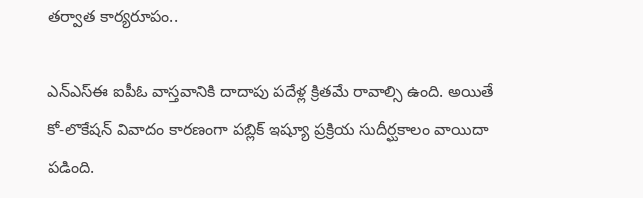తర్వాత కార్యరూపం..

ఎన్‌ఎస్‌ఈ ఐపీఓ వాస్తవానికి దాదాపు పదేళ్ల క్రితమే రావాల్సి ఉంది. అయితే కో-లొకేషన్‌ వివాదం కారణంగా పబ్లిక్‌ ఇష్యూ ప్రక్రియ సుదీర్ఘకాలం వాయిదా పడింది.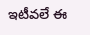ఇటీవలే ఈ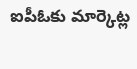ఐపీఓకు మార్కెట్ల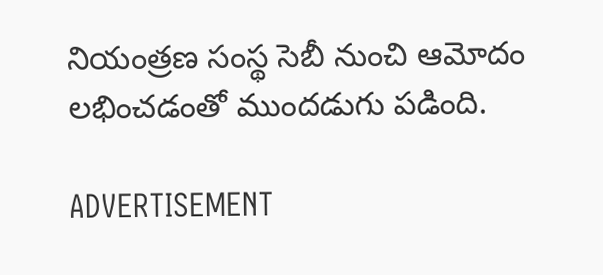నియంత్రణ సంస్థ సెబీ నుంచి ఆమోదం లభించడంతో ముందడుగు పడింది.

ADVERTISEMENT